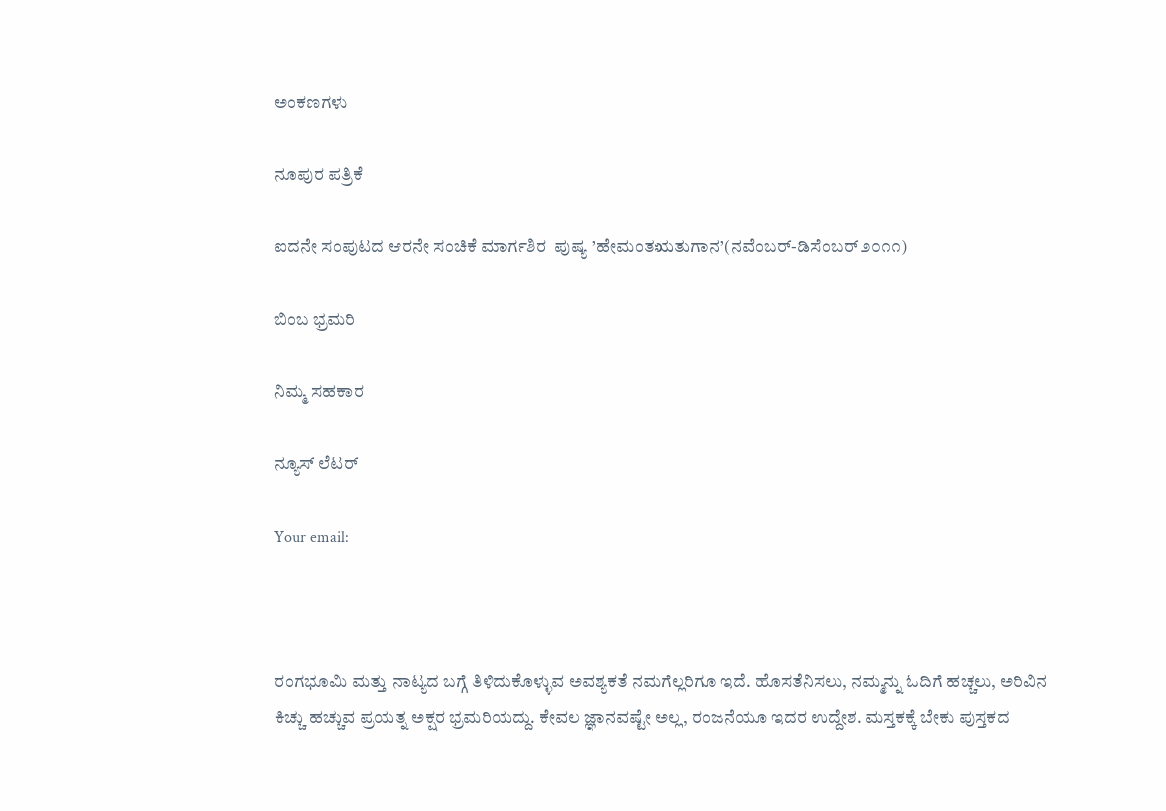ಅಂಕಣಗಳು

ನೂಪುರ ಪತ್ರಿಕೆ

ಐದನೇ ಸಂಪುಟದ ಆರನೇ ಸಂಚಿಕೆ ಮಾರ್ಗಶಿರ  ಪುಷ್ಯ ’ಹೇಮಂತಋತುಗಾನ’(ನವೆಂಬರ್-ಡಿಸೆಂಬರ್ ೨೦೧೧)

ಬಿಂಬ ಭ್ರಮರಿ

ನಿಮ್ಮ ಸಹಕಾರ

ನ್ಯೂಸ್ ಲೆಟರ್

Your email:



ರಂಗಭೂಮಿ ಮತ್ತು ನಾಟ್ಯದ ಬಗ್ಗೆ ತಿಳಿದುಕೊಳ್ಳುವ ಅವಶ್ಯಕತೆ ನಮಗೆಲ್ಲರಿಗೂ ಇದೆ. ಹೊಸತೆನಿಸಲು, ನಮ್ಮನ್ನು ಓದಿಗೆ ಹಚ್ಚಲು, ಅರಿವಿನ ಕಿಚ್ಚು ಹಚ್ಚುವ ಪ್ರಯತ್ನ ಅಕ್ಷರ ಭ್ರಮರಿಯದ್ದು. ಕೇವಲ ಜ್ಞಾನವಷ್ಟೇ ಅಲ್ಲ, ರಂಜನೆಯೂ ಇದರ ಉದ್ದೇಶ. ಮಸ್ತಕಕ್ಕೆ ಬೇಕು ಪುಸ್ತಕದ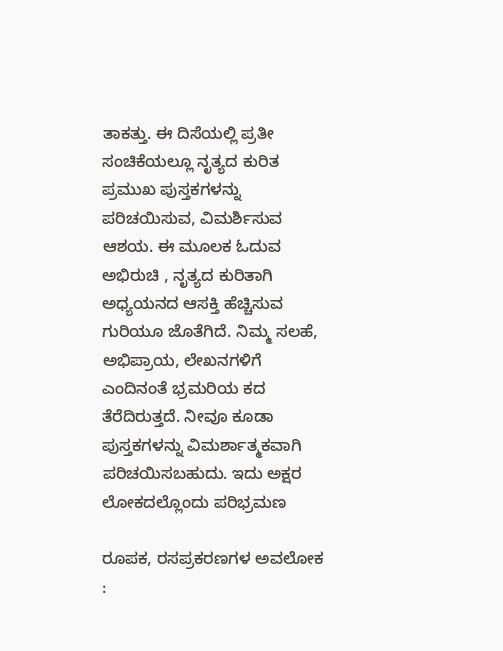ತಾಕತ್ತು. ಈ ದಿಸೆಯಲ್ಲಿ ಪ್ರತೀ ಸಂಚಿಕೆಯಲ್ಲೂ ನೃತ್ಯದ ಕುರಿತ ಪ್ರಮುಖ ಪುಸ್ತಕಗಳನ್ನು ಪರಿಚಯಿಸುವ, ವಿಮರ್ಶಿಸುವ ಆಶಯ. ಈ ಮೂಲಕ ಓದುವ ಅಭಿರುಚಿ , ನೃತ್ಯದ ಕುರಿತಾಗಿ ಅಧ್ಯಯನದ ಆಸಕ್ತಿ ಹೆಚ್ಚಿಸುವ ಗುರಿಯೂ ಜೊತೆಗಿದೆ. ನಿಮ್ಮ ಸಲಹೆ, ಅಭಿಪ್ರಾಯ, ಲೇಖನಗಳಿಗೆ ಎಂದಿನಂತೆ ಭ್ರಮರಿಯ ಕದ ತೆರೆದಿರುತ್ತದೆ. ನೀವೂ ಕೂಡಾ ಪುಸ್ತಕಗಳನ್ನು ವಿಮರ್ಶಾತ್ಮಕವಾಗಿ ಪರಿಚಯಿಸಬಹುದು. ಇದು ಅಕ್ಷರ ಲೋಕದಲ್ಲೊಂದು ಪರಿಭ್ರಮಣ

ರೂಪಕ, ರಸಪ್ರಕರಣಗಳ ಅವಲೋಕ :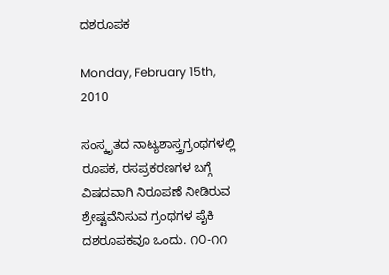ದಶರೂಪಕ

Monday, February 15th, 2010

ಸಂಸ್ಕೃತದ ನಾಟ್ಯಶಾಸ್ತ್ರಗ್ರಂಥಗಳಲ್ಲಿ ರೂಪಕ, ರಸಪ್ರಕರಣಗಳ ಬಗ್ಗೆ ವಿಷದವಾಗಿ ನಿರೂಪಣೆ ನೀಡಿರುವ ಶ್ರೇಷ್ಟವೆನಿಸುವ ಗ್ರಂಥಗಳ ಪೈಕಿ ದಶರೂಪಕವೂ ಒಂದು. ೧೦-೧೧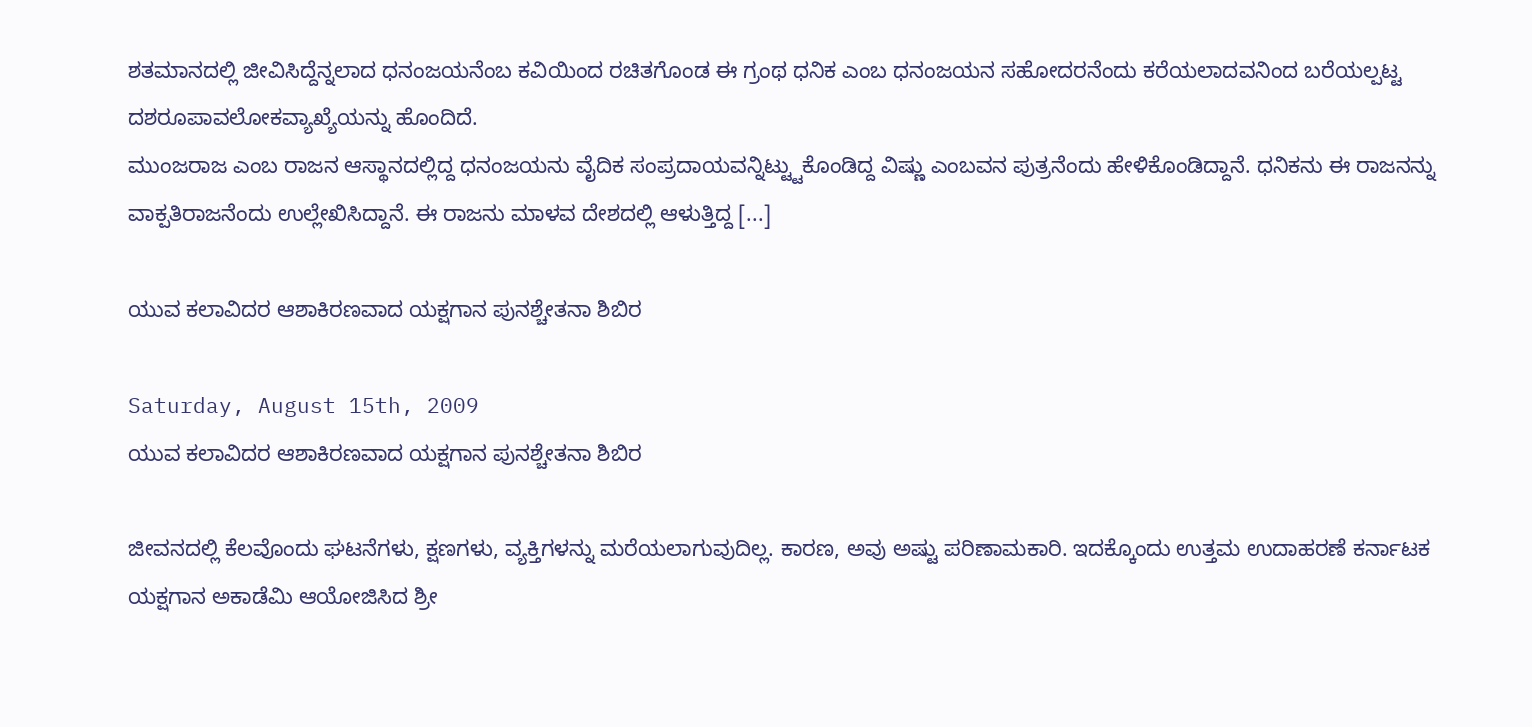ಶತಮಾನದಲ್ಲಿ ಜೀವಿಸಿದ್ದೆನ್ನಲಾದ ಧನಂಜಯನೆಂಬ ಕವಿಯಿಂದ ರಚಿತಗೊಂಡ ಈ ಗ್ರಂಥ ಧನಿಕ ಎಂಬ ಧನಂಜಯನ ಸಹೋದರನೆಂದು ಕರೆಯಲಾದವನಿಂದ ಬರೆಯಲ್ಪಟ್ಟ ದಶರೂಪಾವಲೋಕವ್ಯಾಖ್ಯೆಯನ್ನು ಹೊಂದಿದೆ.
ಮುಂಜರಾಜ ಎಂಬ ರಾಜನ ಆಸ್ಥಾನದಲ್ಲಿದ್ದ ಧನಂಜಯನು ವೈದಿಕ ಸಂಪ್ರದಾಯವನ್ನಿಟ್ಟ್ಟುಕೊಂಡಿದ್ದ ವಿಷ್ಣು ಎಂಬವನ ಪುತ್ರನೆಂದು ಹೇಳಿಕೊಂಡಿದ್ದಾನೆ. ಧನಿಕನು ಈ ರಾಜನನ್ನು ವಾಕ್ಪತಿರಾಜನೆಂದು ಉಲ್ಲೇಖಿಸಿದ್ದಾನೆ. ಈ ರಾಜನು ಮಾಳವ ದೇಶದಲ್ಲಿ ಆಳುತ್ತಿದ್ದ [...]

ಯುವ ಕಲಾವಿದರ ಆಶಾಕಿರಣವಾದ ಯಕ್ಷಗಾನ ಪುನಶ್ಚೇತನಾ ಶಿಬಿರ

Saturday, August 15th, 2009
ಯುವ ಕಲಾವಿದರ ಆಶಾಕಿರಣವಾದ ಯಕ್ಷಗಾನ ಪುನಶ್ಚೇತನಾ ಶಿಬಿರ

ಜೀವನದಲ್ಲಿ ಕೆಲವೊಂದು ಘಟನೆಗಳು, ಕ್ಷಣಗಳು, ವ್ಯಕ್ತಿಗಳನ್ನು ಮರೆಯಲಾಗುವುದಿಲ್ಲ. ಕಾರಣ, ಅವು ಅಷ್ಟು ಪರಿಣಾಮಕಾರಿ. ಇದಕ್ಕೊಂದು ಉತ್ತಮ ಉದಾಹರಣೆ ಕರ್ನಾಟಕ ಯಕ್ಷಗಾನ ಅಕಾಡೆಮಿ ಆಯೋಜಿಸಿದ ಶ್ರೀ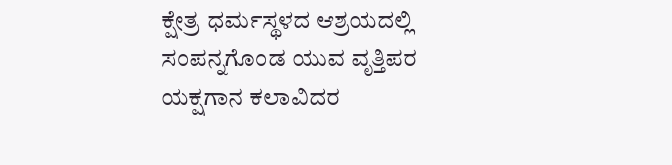ಕ್ಷೇತ್ರ ಧರ್ಮಸ್ಥಳದ ಆಶ್ರಯದಲ್ಲಿ ಸಂಪನ್ನಗೊಂಡ ಯುವ ವೃತ್ತಿಪರ ಯಕ್ಷಗಾನ ಕಲಾವಿದರ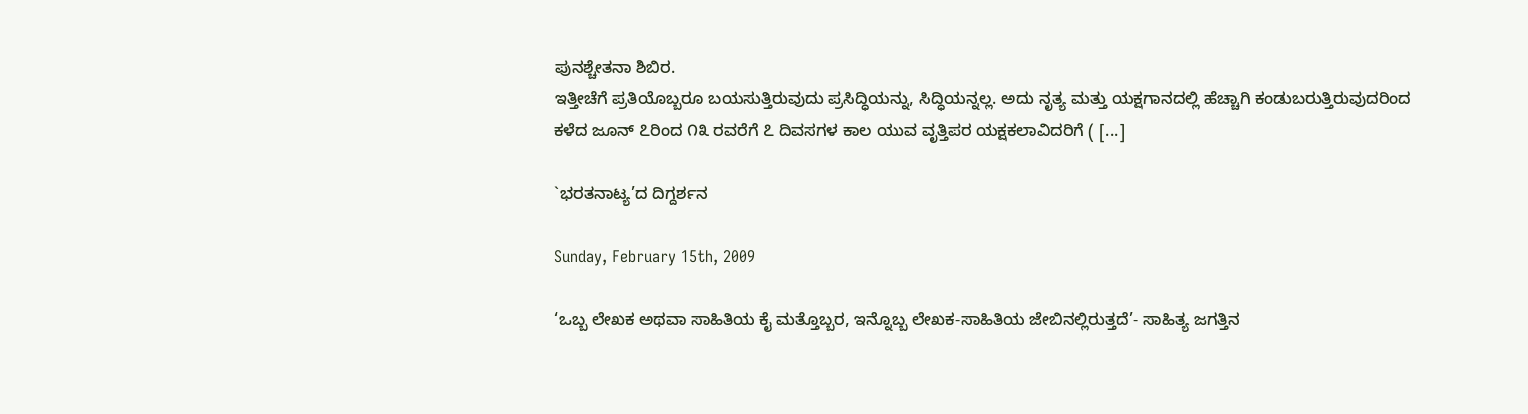ಪುನಶ್ಚೇತನಾ ಶಿಬಿರ.
ಇತ್ತೀಚೆಗೆ ಪ್ರತಿಯೊಬ್ಬರೂ ಬಯಸುತ್ತಿರುವುದು ಪ್ರಸಿದ್ಧಿಯನ್ನು, ಸಿದ್ಧಿಯನ್ನಲ್ಲ. ಅದು ನೃತ್ಯ ಮತ್ತು ಯಕ್ಷಗಾನದಲ್ಲಿ ಹೆಚ್ಚಾಗಿ ಕಂಡುಬರುತ್ತಿರುವುದರಿಂದ ಕಳೆದ ಜೂನ್ ೭ರಿಂದ ೧೩ ರವರೆಗೆ ೭ ದಿವಸಗಳ ಕಾಲ ಯುವ ವೃತ್ತಿಪರ ಯಕ್ಷಕಲಾವಿದರಿಗೆ ( [...]

`ಭರತನಾಟ್ಯ’ದ ದಿಗ್ದರ್ಶನ

Sunday, February 15th, 2009

‘ಒಬ್ಬ ಲೇಖಕ ಅಥವಾ ಸಾಹಿತಿಯ ಕೈ ಮತ್ತೊಬ್ಬರ, ಇನ್ನೊಬ್ಬ ಲೇಖಕ-ಸಾಹಿತಿಯ ಜೇಬಿನಲ್ಲಿರುತ್ತದೆ’- ಸಾಹಿತ್ಯ ಜಗತ್ತಿನ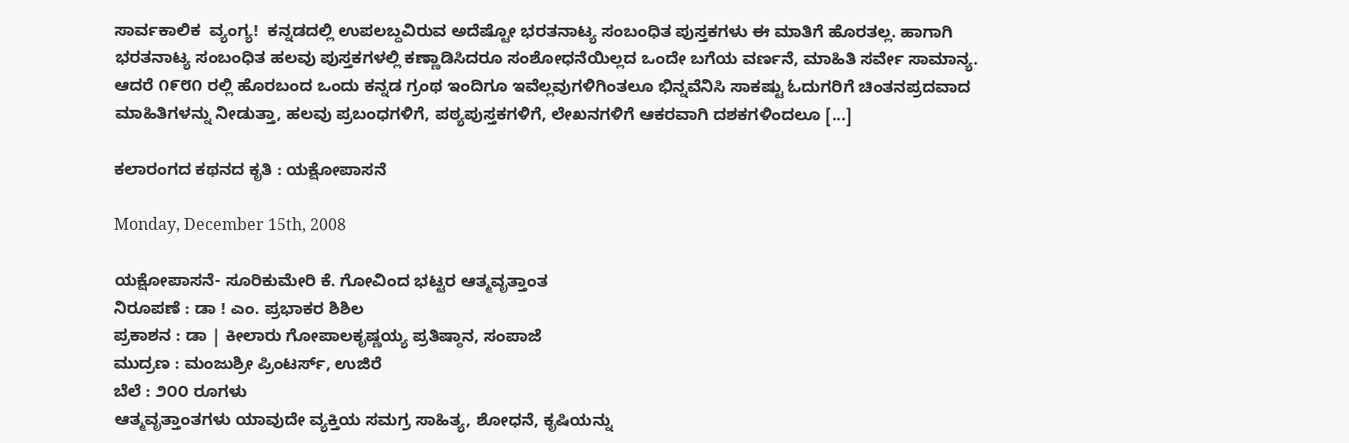ಸಾರ್ವಕಾಲಿಕ  ವ್ಯಂಗ್ಯ!  ಕನ್ನಡದಲ್ಲಿ ಉಪಲಬ್ದವಿರುವ ಅದೆಷ್ಟೋ ಭರತನಾಟ್ಯ ಸಂಬಂಧಿತ ಪುಸ್ತಕಗಳು ಈ ಮಾತಿಗೆ ಹೊರತಲ್ಲ. ಹಾಗಾಗಿ ಭರತನಾಟ್ಯ ಸಂಬಂಧಿತ ಹಲವು ಪುಸ್ತಕಗಳಲ್ಲಿ ಕಣ್ಣಾಡಿಸಿದರೂ ಸಂಶೋಧನೆಯಿಲ್ಲದ ಒಂದೇ ಬಗೆಯ ವರ್ಣನೆ, ಮಾಹಿತಿ ಸರ್ವೇ ಸಾಮಾನ್ಯ.
ಆದರೆ ೧೯೮೧ ರಲ್ಲಿ ಹೊರಬಂದ ಒಂದು ಕನ್ನಡ ಗ್ರಂಥ ಇಂದಿಗೂ ಇವೆಲ್ಲವುಗಳಿಗಿಂತಲೂ ಭಿನ್ನವೆನಿಸಿ ಸಾಕಷ್ಟು ಓದುಗರಿಗೆ ಚಿಂತನಪ್ರದವಾದ ಮಾಹಿತಿಗಳನ್ನು ನೀಡುತ್ತಾ, ಹಲವು ಪ್ರಬಂಧಗಳಿಗೆ, ಪಠ್ಯಪುಸ್ತಕಗಳಿಗೆ, ಲೇಖನಗಳಿಗೆ ಆಕರವಾಗಿ ದಶಕಗಳಿಂದಲೂ [...]

ಕಲಾರಂಗದ ಕಥನದ ಕೃತಿ : ಯಕ್ಷೋಪಾಸನೆ

Monday, December 15th, 2008

ಯಕ್ಷೋಪಾಸನೆ- ಸೂರಿಕುಮೇರಿ ಕೆ. ಗೋವಿಂದ ಭಟ್ಟರ ಆತ್ಮವೃತ್ತಾಂತ
ನಿರೂಪಣೆ : ಡಾ ! ಎಂ. ಪ್ರಭಾಕರ ಶಿಶಿಲ
ಪ್ರಕಾಶನ : ಡಾ | ಕೀಲಾರು ಗೋಪಾಲಕೃಷ್ಣಯ್ಯ ಪ್ರತಿಷ್ಠಾನ, ಸಂಪಾಜೆ
ಮುದ್ರಣ : ಮಂಜುಶ್ರೀ ಪ್ರಿಂಟರ್ಸ್, ಉಜಿರೆ
ಬೆಲೆ : ೨೦೦ ರೂಗಳು
ಆತ್ಮವೃತ್ತಾಂತಗಳು ಯಾವುದೇ ವ್ಯಕ್ತಿಯ ಸಮಗ್ರ ಸಾಹಿತ್ಯ, ಶೋಧನೆ, ಕೃಷಿಯನ್ನು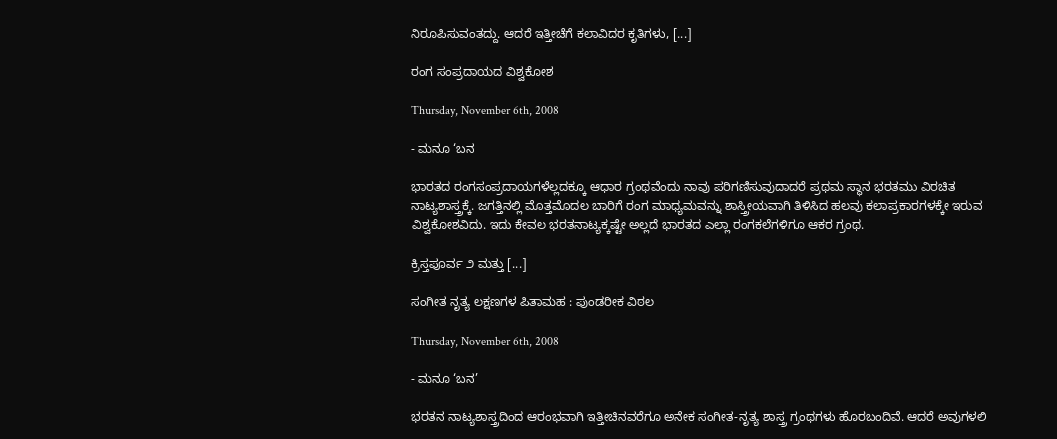ನಿರೂಪಿಸುವಂತದ್ದು. ಆದರೆ ಇತ್ತೀಚೆಗೆ ಕಲಾವಿದರ ಕೃತಿಗಳು, [...]

ರಂಗ ಸಂಪ್ರದಾಯದ ವಿಶ್ವಕೋಶ

Thursday, November 6th, 2008

- ಮನೂ ‘ಬನ

ಭಾರತದ ರಂಗಸಂಪ್ರದಾಯಗಳೆಲ್ಲದಕ್ಕೂ ಆಧಾರ ಗ್ರಂಥವೆಂದು ನಾವು ಪರಿಗಣಿಸುವುದಾದರೆ ಪ್ರಥಮ ಸ್ಥಾನ ಭರತಮು ವಿರಚಿತ ನಾಟ್ಯಶಾಸ್ತ್ರಕ್ಕೆ. ಜಗತ್ತಿನಲ್ಲಿ ಮೊತ್ತಮೊದಲ ಬಾರಿಗೆ ರಂಗ ಮಾಧ್ಯಮವನ್ನು ಶಾಸ್ತ್ರೀಯವಾಗಿ ತಿಳಿಸಿದ ಹಲವು ಕಲಾಪ್ರಕಾರಗಳಕ್ಕೇ ಇರುವ ವಿಶ್ವಕೋಶವಿದು. ಇದು ಕೇವಲ ಭರತನಾಟ್ಯಕ್ಕಷ್ಟೇ ಅಲ್ಲದೆ ಭಾರತದ ಎಲ್ಲಾ ರಂಗಕಲೆಗಳಿಗೂ ಆಕರ ಗ್ರಂಥ.

ಕ್ರಿಸ್ತಪೂರ್ವ ೨ ಮತ್ತು [...]

ಸಂಗೀತ ನೃತ್ಯ ಲಕ್ಷಣಗಳ ಪಿತಾಮಹ : ಪುಂಡರೀಕ ವಿಠಲ

Thursday, November 6th, 2008

- ಮನೂ ‘ಬನ’

ಭರತನ ನಾಟ್ಯಶಾಸ್ತ್ರದಿಂದ ಆರಂಭವಾಗಿ ಇತ್ತೀಚಿನವರೆಗೂ ಅನೇಕ ಸಂಗೀತ-ನೃತ್ಯ ಶಾಸ್ತ್ರ ಗ್ರಂಥಗಳು ಹೊರಬಂದಿವೆ. ಆದರೆ ಅವುಗಳಲಿ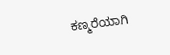ಕಣ್ಮರೆಯಾಗಿ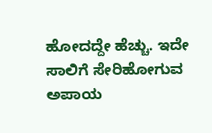ಹೋದದ್ದೇ ಹೆಚ್ಚು. ಇದೇ ಸಾಲಿಗೆ ಸೇರಿಹೋಗುವ ಅಪಾಯ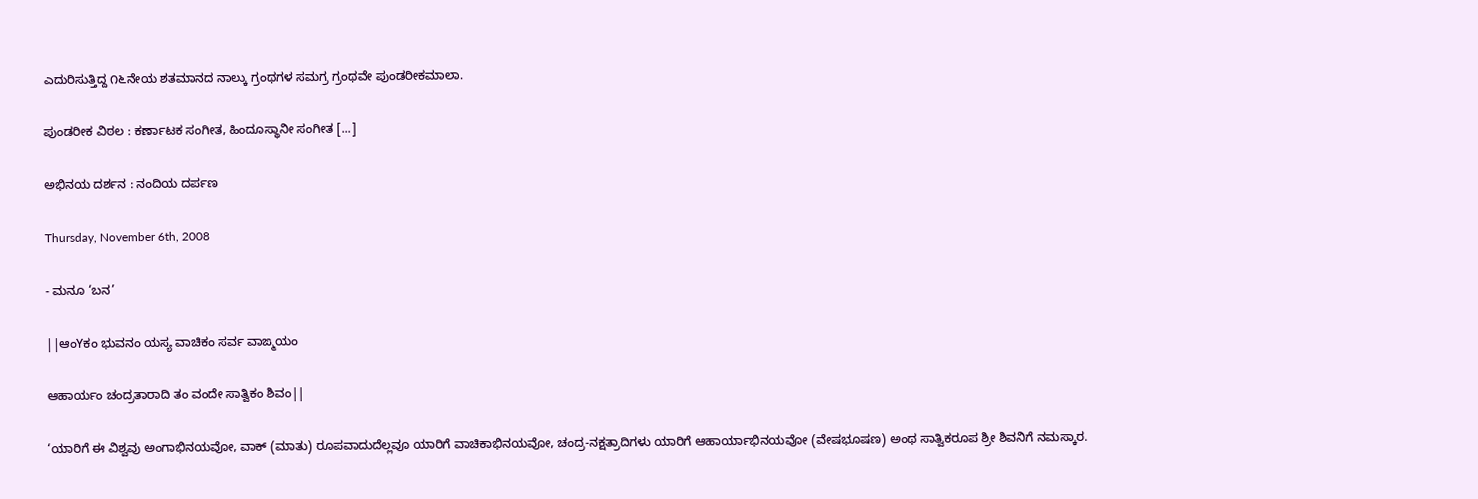ಎದುರಿಸುತ್ತಿದ್ದ ೧೬ನೇಯ ಶತಮಾನದ ನಾಲ್ಕು ಗ್ರಂಥಗಳ ಸಮಗ್ರ ಗ್ರಂಥವೇ ಪುಂಡರೀಕಮಾಲಾ.

ಪುಂಡರೀಕ ವಿಠಲ : ಕರ್ಣಾಟಕ ಸಂಗೀತ, ಹಿಂದೂಸ್ಥಾನೀ ಸಂಗೀತ [...]

ಅಭಿನಯ ದರ್ಶನ : ನಂದಿಯ ದರ್ಪಣ

Thursday, November 6th, 2008

- ಮನೂ ‘ಬನ’

||ಆಂYಕಂ ಭುವನಂ ಯಸ್ಯ ವಾಚಿಕಂ ಸರ್ವ ವಾಙ್ಮಯಂ

ಆಹಾರ್ಯಂ ಚಂದ್ರತಾರಾದಿ ತಂ ವಂದೇ ಸಾತ್ವಿಕಂ ಶಿವಂ||

‘ಯಾರಿಗೆ ಈ ವಿಶ್ವವು ಅಂಗಾಭಿನಯವೋ, ವಾಕ್ (ಮಾತು) ರೂಪವಾದುದೆಲ್ಲವೂ ಯಾರಿಗೆ ವಾಚಿಕಾಭಿನಯವೋ, ಚಂದ್ರ-ನಕ್ಷತ್ರಾದಿಗಳು ಯಾರಿಗೆ ಆಹಾರ್ಯಾಭಿನಯವೋ (ವೇಷಭೂಷಣ) ಅಂಥ ಸಾತ್ವಿಕರೂಪ ಶ್ರೀ ಶಿವನಿಗೆ ನಮಸ್ಕಾರ.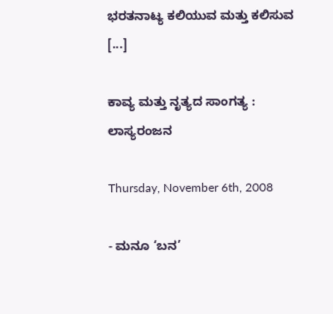ಭರತನಾಟ್ಯ ಕಲಿಯುವ ಮತ್ತು ಕಲಿಸುವ [...]

ಕಾವ್ಯ ಮತ್ತು ನೃತ್ಯದ ಸಾಂಗತ್ಯ : ಲಾಸ್ಯರಂಜನ

Thursday, November 6th, 2008

- ಮನೂ ‘ಬನ’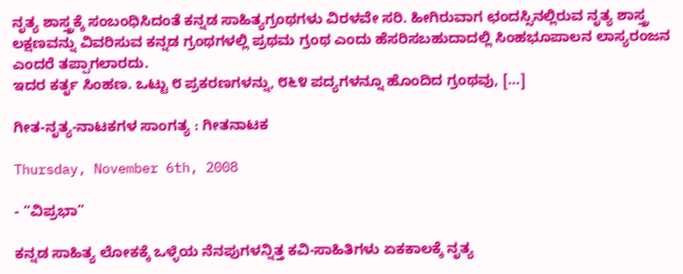ನೃತ್ಯ ಶಾಸ್ತ್ರಕ್ಕೆ ಸಂಬಂಧಿಸಿದಂತೆ ಕನ್ನಡ ಸಾಹಿತ್ಯಗ್ರಂಥಗಳು ವಿರಳವೇ ಸರಿ. ಹೀಗಿರುವಾಗ ಛಂದಸ್ಸಿನಲ್ಲಿರುವ ನೃತ್ಯ ಶಾಸ್ತ್ರ ಲಕ್ಷಣವನ್ನು ವಿವರಿಸುವ ಕನ್ನಡ ಗ್ರಂಥಗಳಲ್ಲಿ ಪ್ರಥಮ ಗ್ರಂಥ ಎಂದು ಹೆಸರಿಸಬಹುದಾದಲ್ಲಿ ಸಿಂಹಭೂಪಾಲನ ಲಾಸ್ಯರಂಜನ ಎಂದರೆ ತಪ್ಪಾಗಲಾರದು.
ಇದರ ಕರ್ತೃ ಸಿಂಹಣ. ಒಟ್ಟು ೮ ಪ್ರಕರಣಗಳನ್ನು, ೮೬೪ ಪದ್ಯಗಳನ್ನೂ ಹೊಂದಿದ ಗ್ರಂಥವು, [...]

ಗೀತ-ನೃತ್ಯ-ನಾಟಕಗಳ ಸಾಂಗತ್ಯ : ಗೀತನಾಟಕ

Thursday, November 6th, 2008

- “ವಿಪ್ರಭಾ”

ಕನ್ನಡ ಸಾಹಿತ್ಯ ಲೋಕಕ್ಕೆ ಒಳ್ಳೆಯ ನೆನಪುಗಳನ್ನಿತ್ತ ಕವಿ-ಸಾಹಿತಿಗಳು ಏಕಕಾಲಕ್ಕೆ ನೃತ್ಯ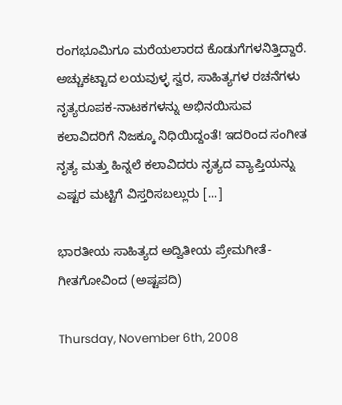ರಂಗಭೂಮಿಗೂ ಮರೆಯಲಾರದ ಕೊಡುಗೆಗಳನಿತ್ತಿದ್ದಾರೆ. ಅಚ್ಚುಕಟ್ಟಾದ ಲಯವುಳ್ಳ ಸ್ವರ, ಸಾಹಿತ್ಯಗಳ ರಚನೆಗಳು ನೃತ್ಯರೂಪಕ-ನಾಟಕಗಳನ್ನು ಅಭಿನಯಿಸುವ ಕಲಾವಿದರಿಗೆ ನಿಜಕ್ಕೂ ನಿಧಿಯಿದ್ದಂತೆ! ಇದರಿಂದ ಸಂಗೀತ ನೃತ್ಯ ಮತ್ತು ಹಿನ್ನಲೆ ಕಲಾವಿದರು ನೃತ್ಯದ ವ್ಯಾಪ್ತಿಯನ್ನು ಎಷ್ಟರ ಮಟ್ಟಿಗೆ ವಿಸ್ತರಿಸಬಲ್ಲುರು [...]

ಭಾರತೀಯ ಸಾಹಿತ್ಯದ ಅದ್ವಿತೀಯ ಪ್ರೇಮಗೀತೆ- ಗೀತಗೋವಿಂದ (ಅಷ್ಟಪದಿ)

Thursday, November 6th, 2008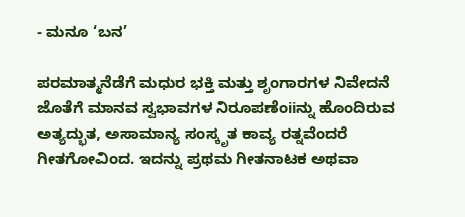- ಮನೂ ‘ಬನ’

ಪರಮಾತ್ಮನೆಡೆಗೆ ಮಧುರ ಭಕ್ತಿ ಮತ್ತು ಶೃಂಗಾರಗಳ ನಿವೇದನೆ ಜೊತೆಗೆ ಮಾನವ ಸ್ವಭಾವಗಳ ನಿರೂಪಣೆಂiiನ್ನು ಹೊಂದಿರುವ ಅತ್ಯದ್ಭುತ, ಅಸಾಮಾನ್ಯ ಸಂಸ್ಕೃತ ಕಾವ್ಯ ರತ್ನವೆಂದರೆ ಗೀತಗೋವಿಂದ. ಇದನ್ನು ಪ್ರಥಮ ಗೀತನಾಟಕ ಅಥವಾ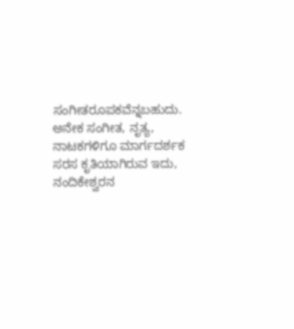ಸಂಗೀತರೂಪಕವೆನ್ನಬಹುದು. ಅನೇಕ ಸಂಗೀತ, ನೃತ್ಯ, ನಾಟಕಗಳಿಗೂ ಮಾರ್ಗದರ್ಶಕ ಸರಸ ಕೃತಿಯಾಗಿರುವ ಇದು, ನಂದಿಕೇಶ್ವರನ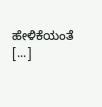ಹೇಳಿಕೆಯಂತೆ [...]